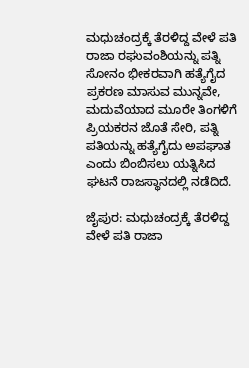ಮಧುಚಂದ್ರಕ್ಕೆ ತೆರಳಿದ್ದ ವೇಳೆ ಪತಿ ರಾಜಾ ರಘುವಂಶಿಯನ್ನು ಪತ್ನಿ ಸೋನಂ ಭೀಕರವಾಗಿ ಹತ್ಯೆಗೈದ ಪ್ರಕರಣ ಮಾಸುವ ಮುನ್ನವೇ, ಮದುವೆಯಾದ ಮೂರೇ ತಿಂಗಳಿಗೆ ಪ್ರಿಯಕರನ ಜೊತೆ ಸೇರಿ, ಪತ್ನಿ ಪತಿಯನ್ನು ಹತ್ಯೆಗೈದು ಅಪಘಾತ ಎಂದು ಬಿಂಬಿಸಲು ಯತ್ನಿಸಿದ ಘಟನೆ ರಾಜಸ್ಥಾನದಲ್ಲಿ ನಡೆದಿದೆ.

ಜೈಪುರ: ಮಧುಚಂದ್ರಕ್ಕೆ ತೆರಳಿದ್ದ ವೇಳೆ ಪತಿ ರಾಜಾ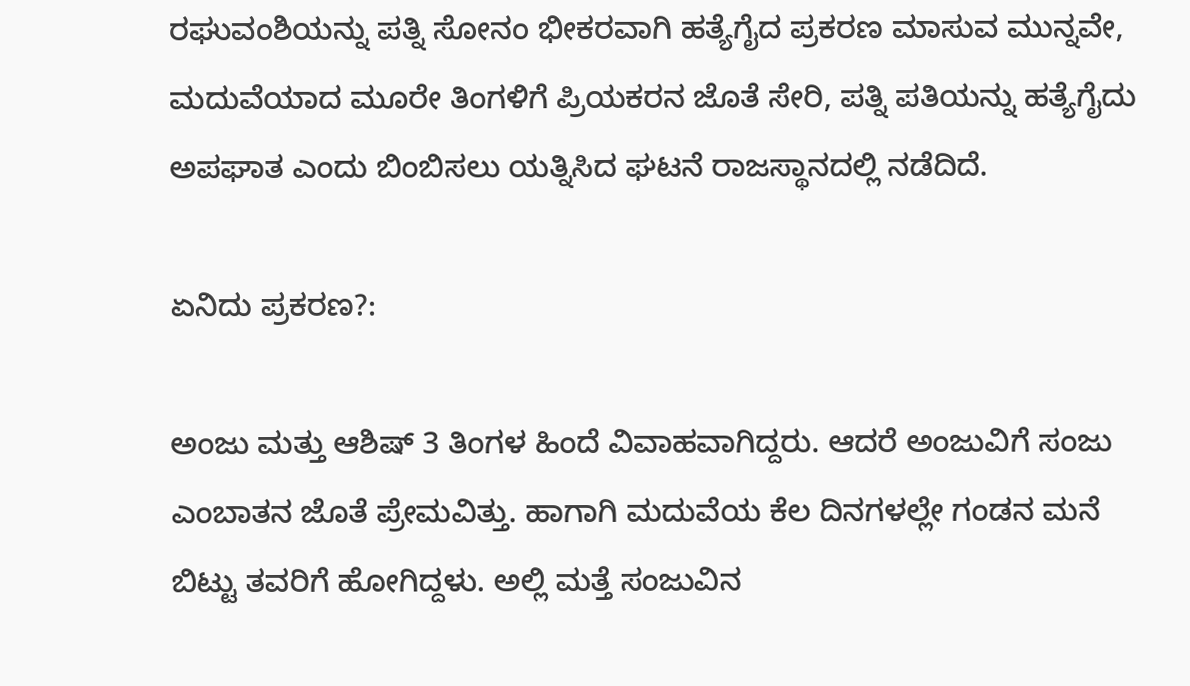ರಘುವಂಶಿಯನ್ನು ಪತ್ನಿ ಸೋನಂ ಭೀಕರವಾಗಿ ಹತ್ಯೆಗೈದ ಪ್ರಕರಣ ಮಾಸುವ ಮುನ್ನವೇ, ಮದುವೆಯಾದ ಮೂರೇ ತಿಂಗಳಿಗೆ ಪ್ರಿಯಕರನ ಜೊತೆ ಸೇರಿ, ಪತ್ನಿ ಪತಿಯನ್ನು ಹತ್ಯೆಗೈದು ಅಪಘಾತ ಎಂದು ಬಿಂಬಿಸಲು ಯತ್ನಿಸಿದ ಘಟನೆ ರಾಜಸ್ಥಾನದಲ್ಲಿ ನಡೆದಿದೆ.

ಏನಿದು ಪ್ರಕರಣ?:

ಅಂಜು ಮತ್ತು ಆಶಿಷ್‌ 3 ತಿಂಗಳ ಹಿಂದೆ ವಿವಾಹವಾಗಿದ್ದರು. ಆದರೆ ಅಂಜುವಿಗೆ ಸಂಜು ಎಂಬಾತನ ಜೊತೆ ಪ್ರೇಮವಿತ್ತು. ಹಾಗಾಗಿ ಮದುವೆಯ ಕೆಲ ದಿನಗಳಲ್ಲೇ ಗಂಡನ ಮನೆ ಬಿಟ್ಟು ತವರಿಗೆ ಹೋಗಿದ್ದಳು. ಅಲ್ಲಿ ಮತ್ತೆ ಸಂಜುವಿನ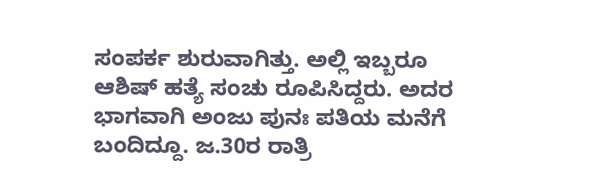ಸಂಪರ್ಕ ಶುರುವಾಗಿತ್ತು. ಅಲ್ಲಿ ಇಬ್ಬರೂ ಆಶಿಷ್‌ ಹತ್ಯೆ ಸಂಚು ರೂಪಿಸಿದ್ದರು. ಅದರ ಭಾಗವಾಗಿ ಅಂಜು ಪುನಃ ಪತಿಯ ಮನೆಗೆ ಬಂದಿದ್ದೂ. ಜ.30ರ ರಾತ್ರಿ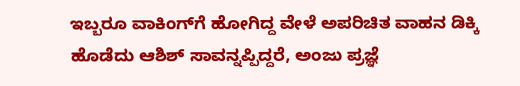ಇಬ್ಬರೂ ವಾಕಿಂಗ್‌ಗೆ ಹೋಗಿದ್ದ ವೇಳೆ ಅಪರಿಚಿತ ವಾಹನ ಡಿಕ್ಕಿ ಹೊಡೆದು ಆಶಿಶ್‌ ಸಾವನ್ನಪ್ಪಿದ್ದರೆ, ಅಂಜು ಪ್ರಜ್ಞೆ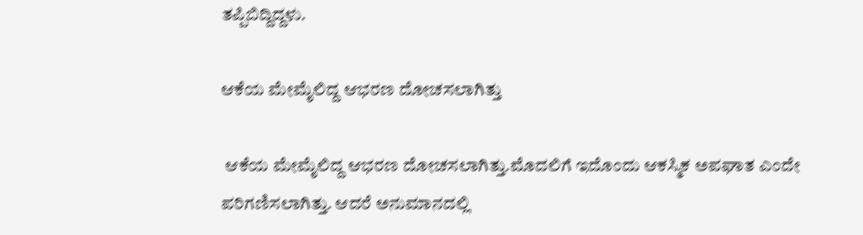ತಪ್ಪಿಬಿದ್ದಿದ್ದಳು.

ಆಕೆಯ ಮೇಮೈಲಿದ್ದ ಆಭರಣ ದೋಚಸಲಾಗಿತ್ತು

 ಆಕೆಯ ಮೇಮೈಲಿದ್ದ ಆಭರಣ ದೋಚಸಲಾಗಿತ್ತು.ಮೊದಲಿಗೆ ಇದೊಂದು ಆಕಸ್ಮಿಕ ಅಪಘಾತ ಎಂದೇ ಪರಿಗಣಿಸಲಾಗಿತ್ತು. ಆದರೆ ಅನುಮಾನದಲ್ಲಿ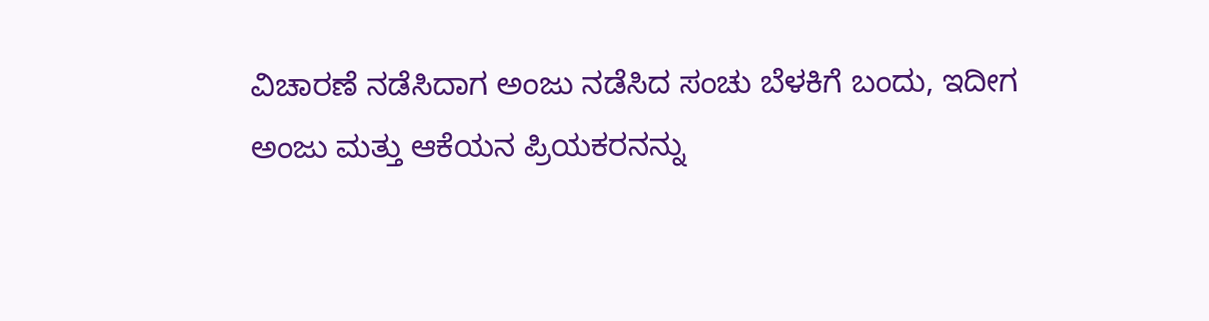ವಿಚಾರಣೆ ನಡೆಸಿದಾಗ ಅಂಜು ನಡೆಸಿದ ಸಂಚು ಬೆಳಕಿಗೆ ಬಂದು, ಇದೀಗ ಅಂಜು ಮತ್ತು ಆಕೆಯನ ಪ್ರಿಯಕರನನ್ನು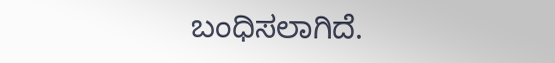ಬಂಧಿಸಲಾಗಿದೆ.